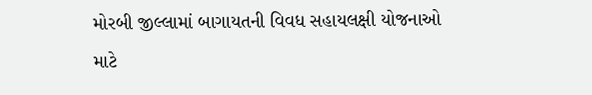મોરબી જીલ્લામાં બાગાયતની વિવધ સહાયલક્ષી યોજનાઓ માટે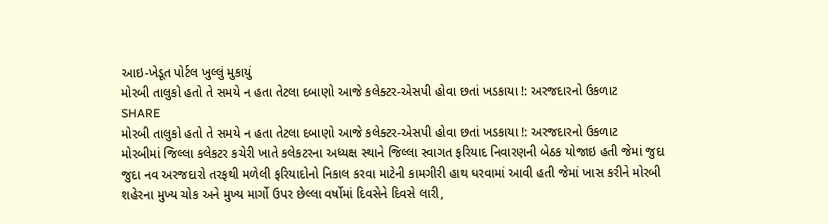આઇ-ખેડૂત પોર્ટલ ખુલ્લું મુકાયું
મોરબી તાલુકો હતો તે સમયે ન હતા તેટલા દબાણો આજે કલેક્ટર-એસપી હોવા છતાં ખડકાયા !: અરજદારનો ઉકળાટ
SHARE
મોરબી તાલુકો હતો તે સમયે ન હતા તેટલા દબાણો આજે કલેક્ટર-એસપી હોવા છતાં ખડકાયા !: અરજદારનો ઉકળાટ
મોરબીમાં જિલ્લા કલેકટર કચેરી ખાતે કલેકટરના અધ્યક્ષ સ્થાને જિલ્લા સ્વાગત ફરિયાદ નિવારણની બેઠક યોજાઇ હતી જેમાં જુદા જુદા નવ અરજદારો તરફથી મળેલી ફરિયાદોનો નિકાલ કરવા માટેની કામગીરી હાથ ધરવામાં આવી હતી જેમાં ખાસ કરીને મોરબી શહેરના મુખ્ય ચોક અને મુખ્ય માર્ગો ઉપર છેલ્લા વર્ષોમાં દિવસેને દિવસે લારી,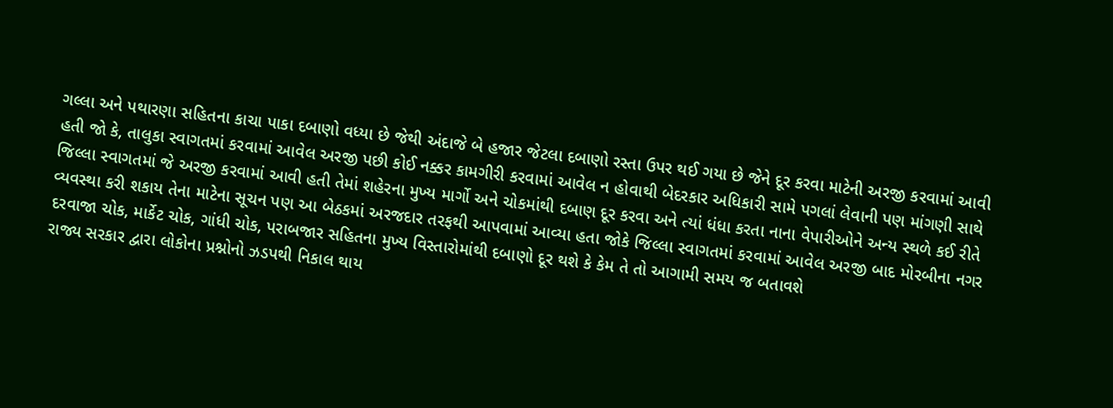ગલ્લા અને પથારણા સહિતના કાચા પાકા દબાણો વધ્યા છે જેથી અંદાજે બે હજાર જેટલા દબાણો રસ્તા ઉપર થઈ ગયા છે જેને દૂર કરવા માટેની અરજી કરવામાં આવી હતી જો કે, તાલુકા સ્વાગતમાં કરવામાં આવેલ અરજી પછી કોઈ નક્કર કામગીરી કરવામાં આવેલ ન હોવાથી બેદરકાર અધિકારી સામે પગલાં લેવાની પણ માંગણી સાથે જિલ્લા સ્વાગતમાં જે અરજી કરવામાં આવી હતી તેમાં શહેરના મુખ્ય માર્ગો અને ચોકમાંથી દબાણ દૂર કરવા અને ત્યાં ધંધા કરતા નાના વેપારીઓને અન્ય સ્થળે કઈ રીતે વ્યવસ્થા કરી શકાય તેના માટેના સૂચન પણ આ બેઠકમાં અરજદાર તરફથી આપવામાં આવ્યા હતા જોકે જિલ્લા સ્વાગતમાં કરવામાં આવેલ અરજી બાદ મોરબીના નગર દરવાજા ચોક, માર્કેટ ચોક, ગાંધી ચોક, પરાબજાર સહિતના મુખ્ય વિસ્તારોમાંથી દબાણો દૂર થશે કે કેમ તે તો આગામી સમય જ બતાવશે
રાજ્ય સરકાર દ્વારા લોકોના પ્રશ્નોનો ઝડપથી નિકાલ થાય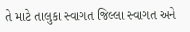તે માટે તાલુકા સ્વાગત જિલ્લા સ્વાગત અને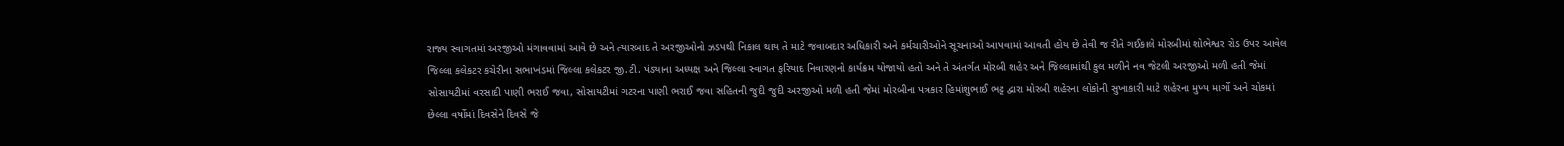રાજ્ય સ્વાગતમાં અરજીઓ મંગાવવામાં આવે છે અને ત્યારબાદ તે અરજીઓનો ઝડપથી નિકાલ થાય તે માટે જવાબદાર અધિકારી અને કર્મચારીઓને સૂચનાઓ આપવામાં આવતી હોય છે તેવી જ રીતે ગઈકાલે મોરબીમાં શોભેશ્વર રોડ ઉપર આવેલ જિલ્લા કલેકટર કચેરીના સભાખંડમાં જિલ્લા કલેકટર જી.ટી. પંડ્યાના અધ્યક્ષ અને જિલ્લા સ્વાગત ફરિયાદ નિવારણનો કાર્યક્રમ યોજાયો હતો અને તે અંતર્ગત મોરબી શહેર અને જિલ્લામાંથી કુલ મળીને નવ જેટલી અરજીઓ મળી હતી જેમાં સોસાયટીમાં વરસાદી પાણી ભરાઈ જવા, સોસાયટીમાં ગટરના પાણી ભરાઈ જવા સહિતની જુદી જુદી અરજીઓ મળી હતી જેમાં મોરબીના પત્રકાર હિમાંશુભાઈ ભટ્ટ દ્વારા મોરબી શહેરના લોકોની સુખાકારી માટે શહેરના મુખ્ય માર્ગો અને ચોકમાં છેલ્લા વર્ષોમાં દિવસેને દિવસે જે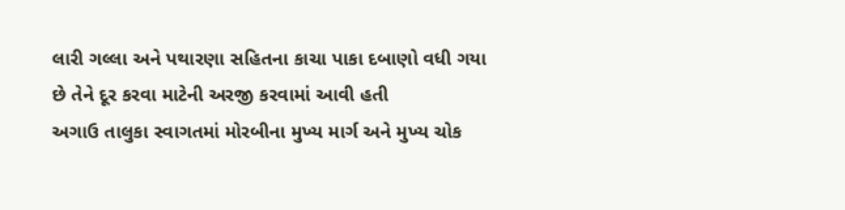લારી ગલ્લા અને પથારણા સહિતના કાચા પાકા દબાણો વધી ગયા છે તેને દૂર કરવા માટેની અરજી કરવામાં આવી હતી
અગાઉ તાલુકા સ્વાગતમાં મોરબીના મુખ્ય માર્ગ અને મુખ્ય ચોક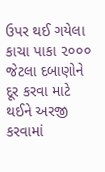ઉપર થઈ ગયેલા કાચા પાકા ૨૦૦૦ જેટલા દબાણોને દૂર કરવા માટે થઈને અરજી કરવામાં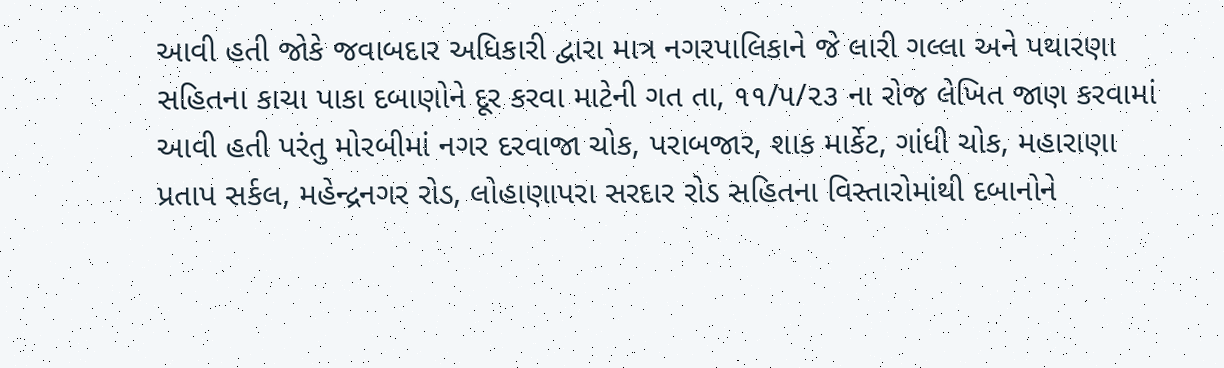આવી હતી જોકે જવાબદાર અધિકારી દ્વારા માત્ર નગરપાલિકાને જે લારી ગલ્લા અને પથારણા સહિતના કાચા પાકા દબાણોને દૂર કરવા માટેની ગત તા, ૧૧/૫/૨૩ ના રોજ લેખિત જાણ કરવામાં આવી હતી પરંતુ મોરબીમાં નગર દરવાજા ચોક, પરાબજાર, શાક માર્કેટ, ગાંધી ચોક, મહારાણા પ્રતાપ સર્કલ, મહેન્દ્રનગર રોડ, લોહાણાપરા સરદાર રોડ સહિતના વિસ્તારોમાંથી દબાનોને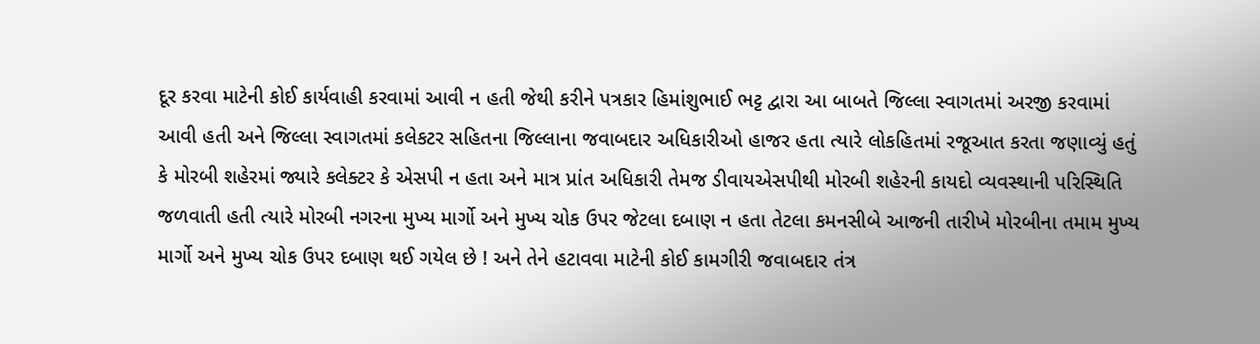દૂર કરવા માટેની કોઈ કાર્યવાહી કરવામાં આવી ન હતી જેથી કરીને પત્રકાર હિમાંશુભાઈ ભટ્ટ દ્વારા આ બાબતે જિલ્લા સ્વાગતમાં અરજી કરવામાં આવી હતી અને જિલ્લા સ્વાગતમાં કલેકટર સહિતના જિલ્લાના જવાબદાર અધિકારીઓ હાજર હતા ત્યારે લોકહિતમાં રજૂઆત કરતા જણાવ્યું હતું કે મોરબી શહેરમાં જ્યારે કલેક્ટર કે એસપી ન હતા અને માત્ર પ્રાંત અધિકારી તેમજ ડીવાયએસપીથી મોરબી શહેરની કાયદો વ્યવસ્થાની પરિસ્થિતિ જળવાતી હતી ત્યારે મોરબી નગરના મુખ્ય માર્ગો અને મુખ્ય ચોક ઉપર જેટલા દબાણ ન હતા તેટલા કમનસીબે આજની તારીખે મોરબીના તમામ મુખ્ય માર્ગો અને મુખ્ય ચોક ઉપર દબાણ થઈ ગયેલ છે ! અને તેને હટાવવા માટેની કોઈ કામગીરી જવાબદાર તંત્ર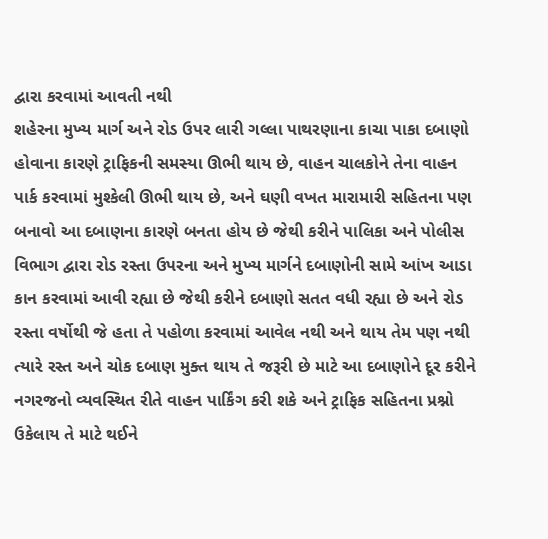દ્વારા કરવામાં આવતી નથી
શહેરના મુખ્ય માર્ગ અને રોડ ઉપર લારી ગલ્લા પાથરણાના કાચા પાકા દબાણો હોવાના કારણે ટ્રાફિકની સમસ્યા ઊભી થાય છે, વાહન ચાલકોને તેના વાહન પાર્ક કરવામાં મુશ્કેલી ઊભી થાય છે, અને ઘણી વખત મારામારી સહિતના પણ બનાવો આ દબાણના કારણે બનતા હોય છે જેથી કરીને પાલિકા અને પોલીસ વિભાગ દ્વારા રોડ રસ્તા ઉપરના અને મુખ્ય માર્ગને દબાણોની સામે આંખ આડા કાન કરવામાં આવી રહ્યા છે જેથી કરીને દબાણો સતત વધી રહ્યા છે અને રોડ રસ્તા વર્ષોથી જે હતા તે પહોળા કરવામાં આવેલ નથી અને થાય તેમ પણ નથી ત્યારે રસ્ત અને ચોક દબાણ મુક્ત થાય તે જરૂરી છે માટે આ દબાણોને દૂર કરીને નગરજનો વ્યવસ્થિત રીતે વાહન પાર્કિંગ કરી શકે અને ટ્રાફિક સહિતના પ્રશ્નો ઉકેલાય તે માટે થઈને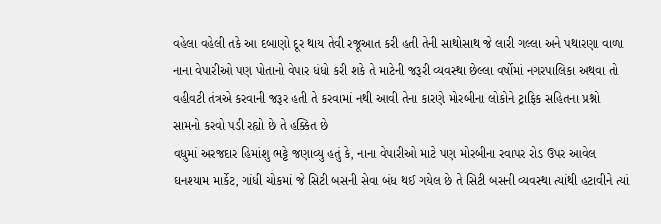વહેલા વહેલી તકે આ દબાણો દૂર થાય તેવી રજૂઆત કરી હતી તેની સાથોસાથ જે લારી ગલ્લા અને પથારણા વાળા નાના વેપારીઓ પણ પોતાનો વેપાર ધંધો કરી શકે તે માટેની જરૂરી વ્યવસ્થા છેલ્લા વર્ષોમાં નગરપાલિકા અથવા તો વહીવટી તંત્રએ કરવાની જરૂર હતી તે કરવામાં નથી આવી તેના કારણે મોરબીના લોકોને ટ્રાફિક સહિતના પ્રશ્નો સામનો કરવો પડી રહ્યો છે તે હક્કિત છે
વધુમાં અરજદાર હિમાંશુ ભટ્ટે જણાવ્યુ હતું કે, નાના વેપારીઓ માટે પણ મોરબીના રવાપર રોડ ઉપર આવેલ ઘનશ્યામ માર્કેટ, ગાંધી ચોકમાં જે સિટી બસની સેવા બંધ થઈ ગયેલ છે તે સિટી બસની વ્યવસ્થા ત્યાંથી હટાવીને ત્યાં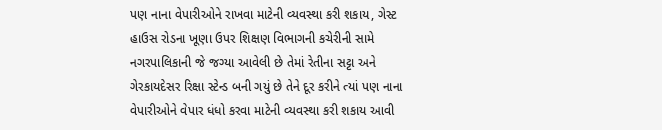પણ નાના વેપારીઓને રાખવા માટેની વ્યવસ્થા કરી શકાય, ગેસ્ટ હાઉસ રોડના ખૂણા ઉપર શિક્ષણ વિભાગની કચેરીની સામે નગરપાલિકાની જે જગ્યા આવેલી છે તેમાં રેતીના સટ્ટા અને ગેરકાયદેસર રિક્ષા સ્ટેન્ડ બની ગયું છે તેને દૂર કરીને ત્યાં પણ નાના વેપારીઓને વેપાર ધંધો કરવા માટેની વ્યવસ્થા કરી શકાય આવી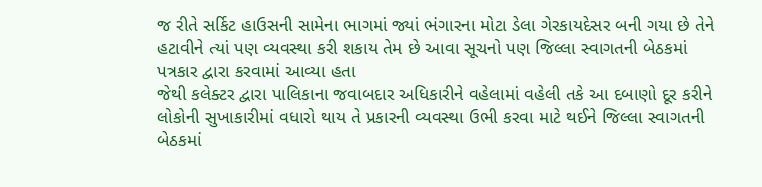જ રીતે સર્કિટ હાઉસની સામેના ભાગમાં જ્યાં ભંગારના મોટા ડેલા ગેરકાયદેસર બની ગયા છે તેને હટાવીને ત્યાં પણ વ્યવસ્થા કરી શકાય તેમ છે આવા સૂચનો પણ જિલ્લા સ્વાગતની બેઠકમાં પત્રકાર દ્વારા કરવામાં આવ્યા હતા
જેથી કલેક્ટર દ્વારા પાલિકાના જવાબદાર અધિકારીને વહેલામાં વહેલી તકે આ દબાણો દૂર કરીને લોકોની સુખાકારીમાં વધારો થાય તે પ્રકારની વ્યવસ્થા ઉભી કરવા માટે થઈને જિલ્લા સ્વાગતની બેઠકમાં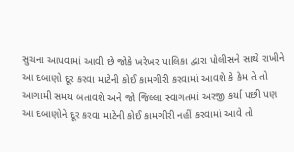સુચના આપવામાં આવી છે જોકે ખરેખર પાલિકા દ્વારા પોલીસને સાથે રાખીને આ દબાણો દૂર કરવા માટેની કોઈ કામગીરી કરવામાં આવશે કે કેમ તે તો આગામી સમય બતાવશે અને જો જિલ્લા સ્વાગતમાં અરજી કર્યા પછી પણ આ દબાણોને દૂર કરવા માટેની કોઈ કામગીરી નહીં કરવામાં આવે તો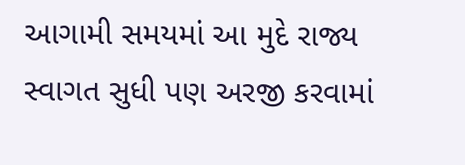આગામી સમયમાં આ મુદે રાજ્ય સ્વાગત સુધી પણ અરજી કરવામાં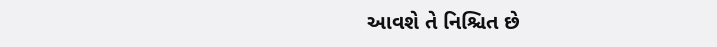આવશે તે નિશ્ચિત છે